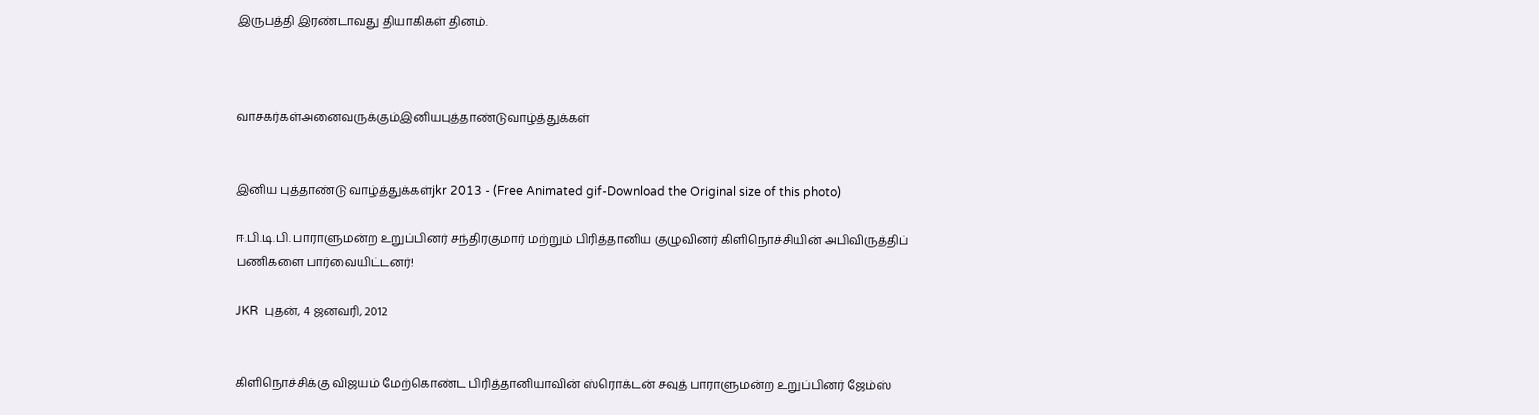இருபத்தி இரண்டாவது தியாகிகள் தினம்.



வாசகர்கள்அனைவருக்கும்இனியபுத்தாண்டுவாழ்த்துக்கள்


இனிய புத்தாண்டு வாழ்த்துக்கள்jkr 2013 - (Free Animated gif-Download the Original size of this photo)

ஈ.பி.டி.பி. பாராளுமன்ற உறுப்பினர் சந்திரகுமார் மற்றும் பிரித்தானிய குழுவினர் கிளிநொச்சியின் அபிவிருத்திப் பணிகளை பார்வையிட்டனர்!

JKR  புதன், 4 ஜனவரி, 2012


கிளிநொச்சிக்கு விஜயம் மேற்கொண்ட பிரித்தானியாவின் ஸ்ரொக்டன் சவுத் பாராளுமன்ற உறுப்பினர் ஜேம்ஸ்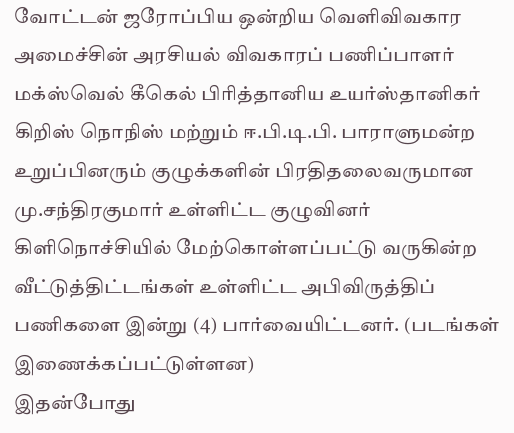வோட்டன் ஜரோப்பிய ஒன்றிய வெளிவிவகார அமைச்சின் அரசியல் விவகாரப் பணிப்பாளர் மக்ஸ்வெல் கீகெல் பிரித்தானிய உயர்ஸ்தானிகர் கிறிஸ் நொநிஸ் மற்றும் ஈ.பி.டி.பி. பாராளுமன்ற உறுப்பினரும் குழுக்களின் பிரதிதலைவருமான மு.சந்திரகுமார் உள்ளிட்ட குழுவினர் கிளிநொச்சியில் மேற்கொள்ளப்பட்டு வருகின்ற வீட்டுத்திட்டங்கள் உள்ளிட்ட அபிவிருத்திப் பணிகளை இன்று (4) பார்வையிட்டனர். (படங்கள் இணைக்கப்பட்டுள்ளன)
இதன்போது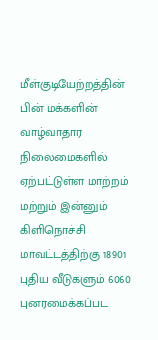மீள்குடியேற்றத்தின் பின் மக்களின் வாழ்வாதார நிலைமைகளில் ஏற்பட்டுள்ள மாற்றம் மற்றும் இன்னும் கிளிநொச்சி மாவட்டத்திற்கு 18901 புதிய வீடுகளும் 6060 புனரமைக்கப்பட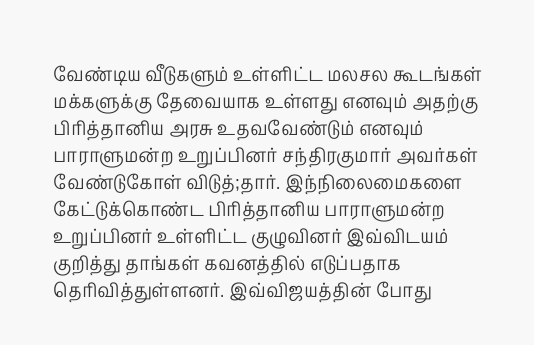வேண்டிய வீடுகளும் உள்ளிட்ட மலசல கூடங்கள் மக்களுக்கு தேவையாக உள்ளது எனவும் அதற்கு பிரித்தானிய அரசு உதவவேண்டும் எனவும் பாராளுமன்ற உறுப்பினர் சந்திரகுமார் அவர்கள் வேண்டுகோள் விடுத்;தார். இந்நிலைமைகளை கேட்டுக்கொண்ட பிரித்தானிய பாராளுமன்ற உறுப்பினர் உள்ளிட்ட குழுவினர் இவ்விடயம் குறித்து தாங்கள் கவனத்தில் எடுப்பதாக தெரிவித்துள்ளனர். இவ்விஜயத்தின் போது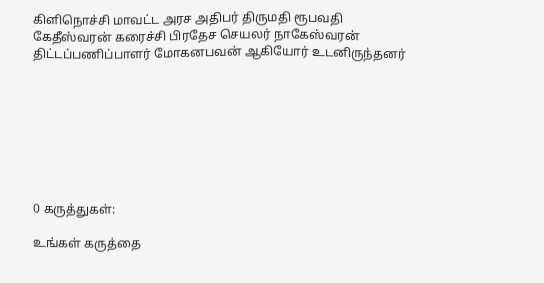கிளிநொச்சி மாவட்ட அரச அதிபர் திருமதி ரூபவதி கேதீஸ்வரன் கரைச்சி பிரதேச செயலர் நாகேஸ்வரன் திட்டப்பணிப்பாளர் மோகனபவன் ஆகியோர் உடனிருந்தனர்








0 கருத்துகள்:

உங்கள் கருத்தை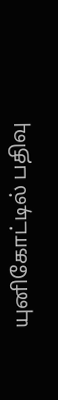யுனிகோட்டில் பதிவு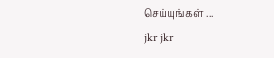செய்யுங்கள் ...
jkr jkr